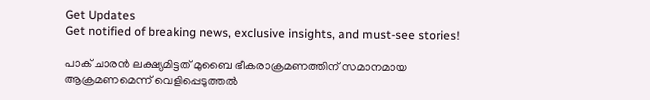Get Updates
Get notified of breaking news, exclusive insights, and must-see stories!

പാക് ചാരന്‍ ലക്ഷ്യമിട്ടത് മുബൈ ഭീകരാക്രമണത്തിന് സമാനമായ ആക്രമണമെന്ന് വെളിപ്പെടുത്തല്‍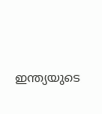ഇന്ത്യയുടെ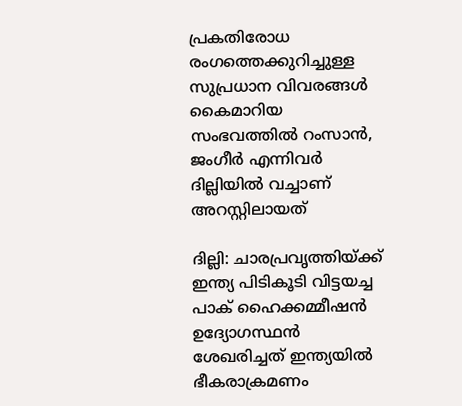പ്രകതിരോധ രംഗത്തെക്കുറിച്ചുള്ള സുപ്രധാന വിവരങ്ങള്‍ കൈമാറിയ സംഭവത്തില്‍ റംസാന്‍, ജംഗീര്‍ എന്നിവര്‍ ദില്ലിയില്‍ വച്ചാണ് അറസ്റ്റിലായത്

ദില്ലി: ചാരപ്രവൃത്തിയ്ക്ക് ഇന്ത്യ പിടികൂടി വിട്ടയച്ച പാക് ഹൈക്കമ്മീഷന്‍ ഉദ്യോഗസ്ഥന്‍ ശേഖരിച്ചത് ഇന്ത്യയില്‍ ഭീകരാക്രമണം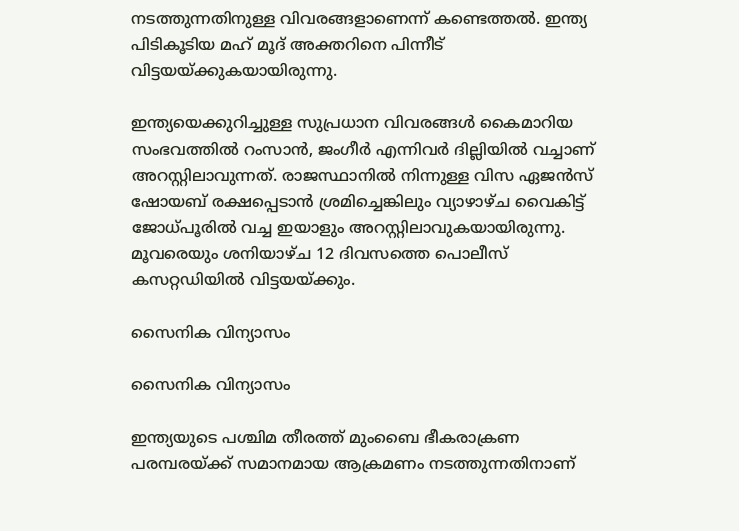നടത്തുന്നതിനുള്ള വിവരങ്ങളാണെന്ന് കണ്ടെത്തല്‍. ഇന്ത്യ പിടികൂടിയ മഹ് മൂദ് അക്തറിനെ പിന്നീട് വിട്ടയയ്ക്കുകയായിരുന്നു.

ഇന്ത്യയെക്കുറിച്ചുള്ള സുപ്രധാന വിവരങ്ങള്‍ കൈമാറിയ സംഭവത്തില്‍ റംസാന്‍, ജംഗീര്‍ എന്നിവര്‍ ദില്ലിയില്‍ വച്ചാണ് അറസ്റ്റിലാവുന്നത്. രാജസ്ഥാനില്‍ നിന്നുള്ള വിസ ഏജന്‍സ് ഷോയബ് രക്ഷപ്പെടാന്‍ ശ്രമിച്ചെങ്കിലും വ്യാഴാഴ്ച വൈകിട്ട് ജോധ്പൂരില്‍ വച്ച ഇയാളും അറസ്റ്റിലാവുകയായിരുന്നു. മൂവരെയും ശനിയാഴ്ച 12 ദിവസത്തെ പൊലീസ് കസറ്റഡിയില്‍ വിട്ടയയ്ക്കും.

സൈനിക വിന്യാസം

സൈനിക വിന്യാസം

ഇന്ത്യയുടെ പശ്ചിമ തീരത്ത് മുംബൈ ഭീകരാക്രണ പരമ്പരയ്ക്ക് സമാനമായ ആക്രമണം നടത്തുന്നതിനാണ്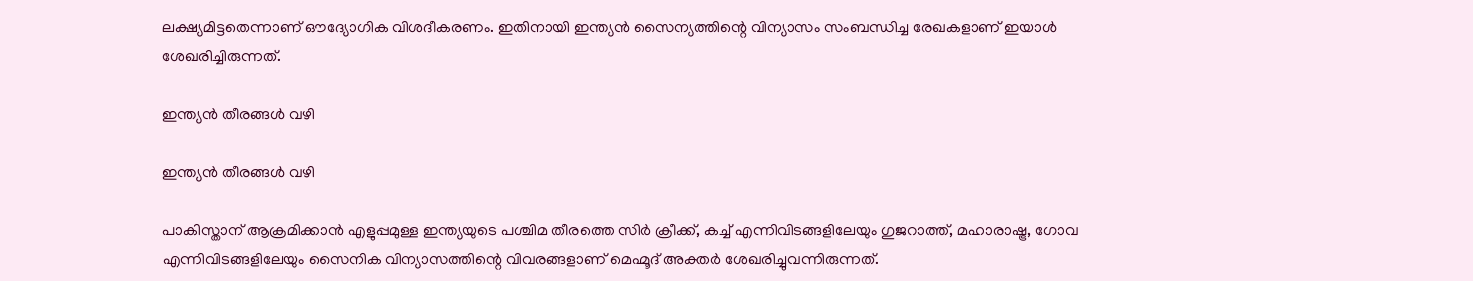ലക്ഷ്യമിട്ടതെന്നാണ് ഔദ്യോഗിക വിശദീകരണം. ഇതിനായി ഇന്ത്യന്‍ സൈന്യത്തിന്റെ വിന്യാസം സംബന്ധിച്ച രേഖകളാണ് ഇയാള്‍ ശേഖരിച്ചിരുന്നത്.

ഇന്ത്യന്‍ തീരങ്ങള്‍ വഴി

ഇന്ത്യന്‍ തീരങ്ങള്‍ വഴി

പാകിസ്താന് ആക്രമിക്കാന്‍ എളുപ്പമുള്ള ഇന്ത്യയുടെ പശ്ചിമ തീരത്തെ സിര്‍ ക്രീക്ക്, കച്ച് എന്നിവിടങ്ങളിലേയും ഗുജറാത്ത്, മഹാരാഷ്ട്ര, ഗോവ എന്നിവിടങ്ങളിലേയും സൈനിക വിന്യാസത്തിന്റെ വിവരങ്ങളാണ് മെഹ്മൂദ് അക്തര്‍ ശേഖരിച്ചുവന്നിരുന്നത്.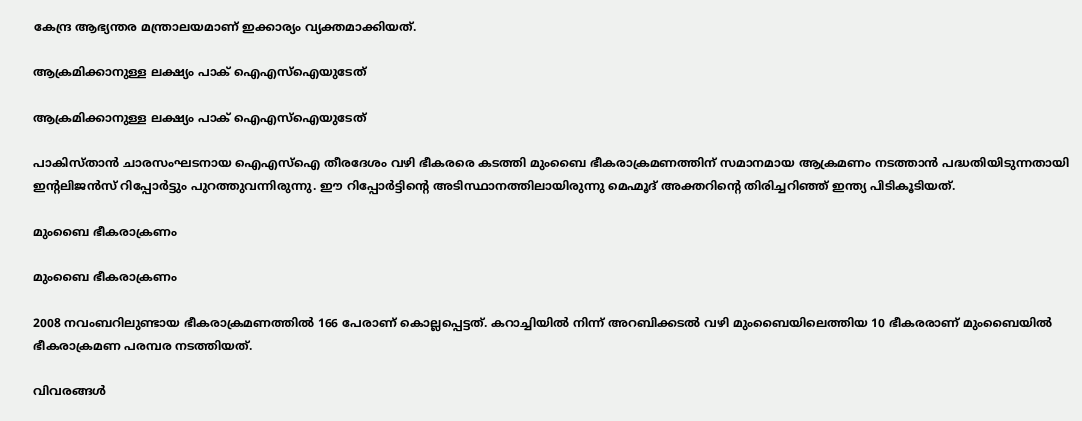കേന്ദ്ര ആഭ്യന്തര മന്ത്രാലയമാണ് ഇക്കാര്യം വ്യക്തമാക്കിയത്.

ആക്രമിക്കാനുള്ള ലക്ഷ്യം പാക് ഐഎസ്‌ഐയുടേത്

ആക്രമിക്കാനുള്ള ലക്ഷ്യം പാക് ഐഎസ്‌ഐയുടേത്

പാകിസ്താന്‍ ചാരസംഘടനായ ഐഎസ്‌ഐ തീരദേശം വഴി ഭീകരരെ കടത്തി മുംബൈ ഭീകരാക്രമണത്തിന് സമാനമായ ആക്രമണം നടത്താന്‍ പദ്ധതിയിടുന്നതായി ഇന്റലിജന്‍സ് റിപ്പോര്‍ട്ടും പുറത്തുവന്നിരുന്നു. ഈ റിപ്പോര്‍ട്ടിന്റെ അടിസ്ഥാനത്തിലായിരുന്നു മെഹ്മൂദ് അക്തറിന്റെ തിരിച്ചറിഞ്ഞ് ഇന്ത്യ പിടികൂടിയത്.

മുംബൈ ഭീകരാക്രണം

മുംബൈ ഭീകരാക്രണം

2008 നവംബറിലുണ്ടായ ഭീകരാക്രമണത്തില്‍ 166 പേരാണ് കൊല്ലപ്പെട്ടത്. കറാച്ചിയില്‍ നിന്ന് അറബിക്കടല്‍ വഴി മുംബൈയിലെത്തിയ 10 ഭീകരരാണ് മുംബൈയില്‍ ഭീകരാക്രമണ പരമ്പര നടത്തിയത്.

വിവരങ്ങള്‍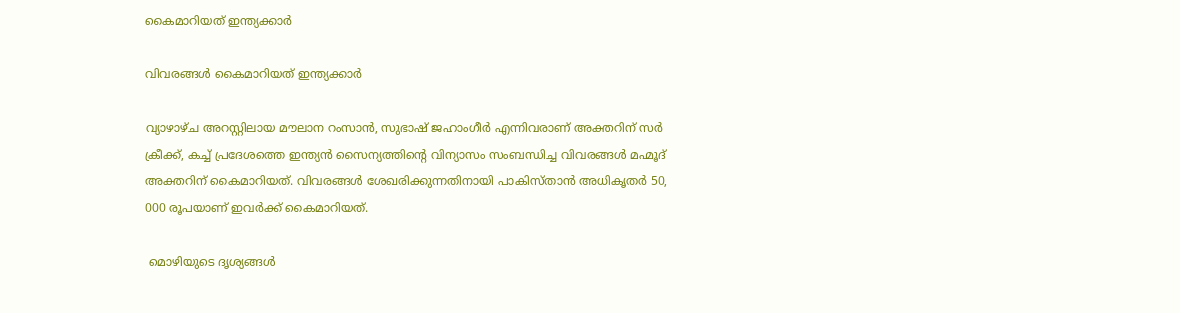കൈമാറിയത് ഇന്ത്യക്കാര്‍

വിവരങ്ങള്‍ കൈമാറിയത് ഇന്ത്യക്കാര്‍

വ്യാഴാഴ്ച അറസ്റ്റിലായ മൗലാന റംസാന്‍, സുഭാഷ് ജഹാംഗീര്‍ എന്നിവരാണ് അക്തറിന് സര്‍ ക്രീക്ക്, കച്ച് പ്രദേശത്തെ ഇന്ത്യന്‍ സൈന്യത്തിന്റെ വിന്യാസം സംബന്ധിച്ച വിവരങ്ങള്‍ മഹ്മൂദ് അക്തറിന് കൈമാറിയത്. വിവരങ്ങള്‍ ശേഖരിക്കുന്നതിനായി പാകിസ്താന്‍ അധികൃതര്‍ 50, 000 രൂപയാണ് ഇവര്‍ക്ക് കൈമാറിയത്.

 മൊഴിയുടെ ദൃശ്യങ്ങള്‍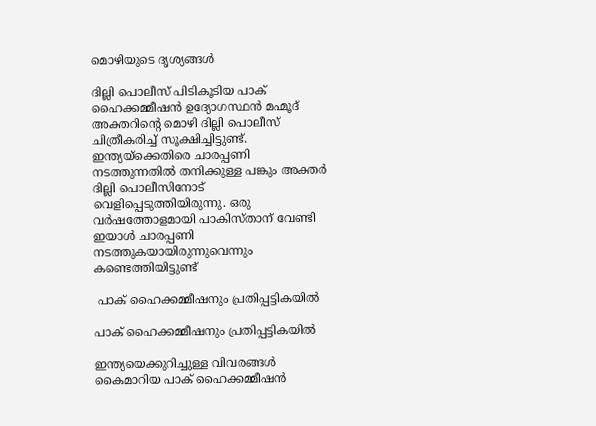മൊഴിയുടെ ദൃശ്യങ്ങള്‍

ദില്ലി പൊലീസ് പിടികൂടിയ പാക് ഹൈക്കമ്മീഷന്‍ ഉദ്യോഗസ്ഥന്‍ മഹ്മൂദ് അക്തറിന്റെ മൊഴി ദില്ലി പൊലീസ് ചിത്രീകരിച്ച് സൂക്ഷിച്ചിട്ടുണ്ട്. ഇന്ത്യയ്‌ക്കെതിരെ ചാരപ്പണി നടത്തുന്നതില്‍ തനിക്കുള്ള പങ്കും അക്തര്‍ ദില്ലി പൊലീസിനോട് വെളിപ്പെടുത്തിയിരുന്നു. ഒരു വര്‍ഷത്തോളമായി പാകിസ്താന് വേണ്ടി ഇയാള്‍ ചാരപ്പണി നടത്തുകയായിരുന്നുവെന്നും കണ്ടെത്തിയിട്ടുണ്ട്

 പാക് ഹൈക്കമ്മീഷനും പ്രതിപ്പട്ടികയില്‍

പാക് ഹൈക്കമ്മീഷനും പ്രതിപ്പട്ടികയില്‍

ഇന്ത്യയെക്കുറിച്ചുള്ള വിവരങ്ങള്‍ കൈമാറിയ പാക് ഹൈക്കമ്മീഷന്‍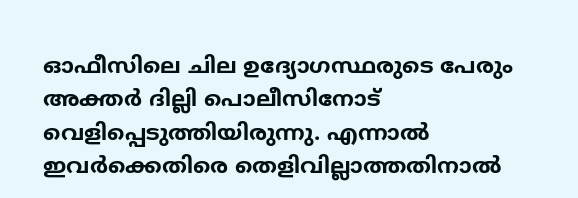ഓഫീസിലെ ചില ഉദ്യോഗസ്ഥരുടെ പേരും അക്തര്‍ ദില്ലി പൊലീസിനോട് വെളിപ്പെടുത്തിയിരുന്നു. എന്നാല്‍ ഇവര്‍ക്കെതിരെ തെളിവില്ലാത്തതിനാല്‍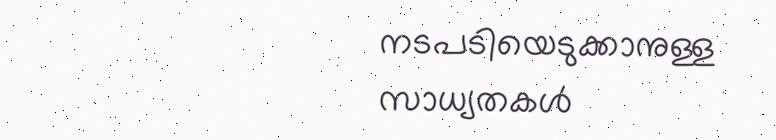നടപടിയെടുക്കാനുള്ള സാധ്യതകള്‍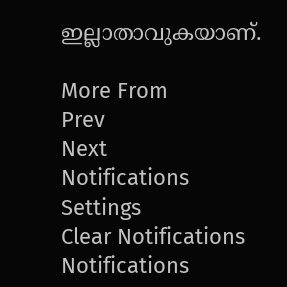ഇല്ലാതാവുകയാണ്.

More From
Prev
Next
Notifications
Settings
Clear Notifications
Notifications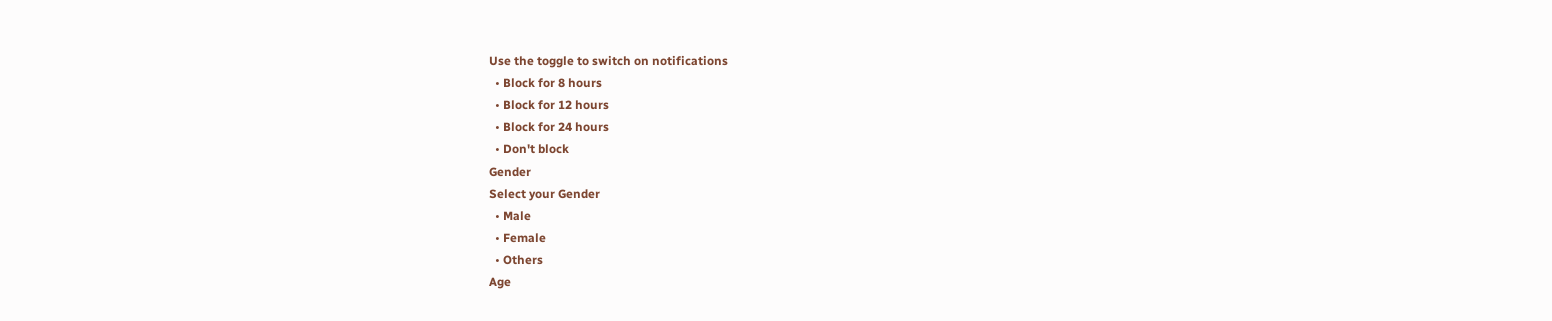Use the toggle to switch on notifications
  • Block for 8 hours
  • Block for 12 hours
  • Block for 24 hours
  • Don't block
Gender
Select your Gender
  • Male
  • Female
  • Others
Age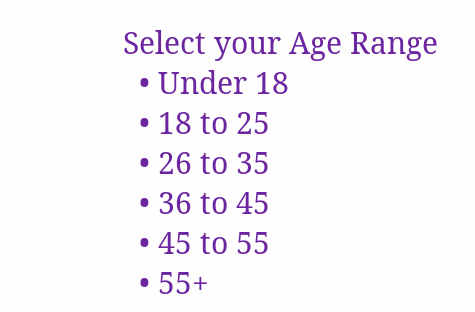Select your Age Range
  • Under 18
  • 18 to 25
  • 26 to 35
  • 36 to 45
  • 45 to 55
  • 55+